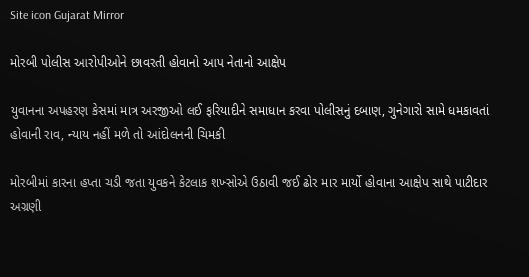Site icon Gujarat Mirror

મોરબી પોલીસ આરોપીઓને છાવરતી હોવાનો આપ નેતાનો આક્ષેપ

યુવાનના અપહરણ કેસમાં માત્ર અરજીઓ લઈ ફરિયાદીને સમાધાન કરવા પોલીસનું દબાણ, ગુનેગારો સામે ધમકાવતાં હોવાની રાવ, ન્યાય નહીં મળે તો આંદોલનની ચિમકી

મોરબીમાં કારના હપ્તા ચડી જતા યુવકને કેટલાક શખ્સોએ ઉઠાવી જઈ ઢોર માર માર્યો હોવાના આક્ષેપ સાથે પાટીદાર અગ્રણી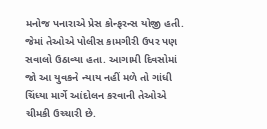મનોજ પનારાએ પ્રેસ કોન્ફરન્સ યોજી હતી. જેમાં તેઓએ પોલીસ કામગીરી ઉપર પણ સવાલો ઉઠાવ્યા હતા. આગામી દિવસોમાં જો આ યુવકને ન્યાય નહીં મળે તો ગાંધી ચિંધ્યા માર્ગે આંદોલન કરવાની તેઓએ ચીમકી ઉચ્ચારી છે.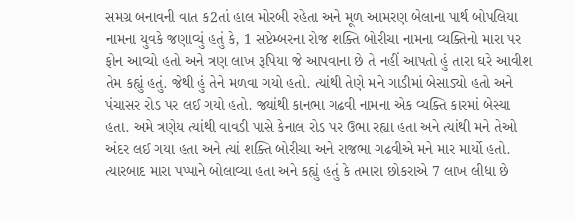સમગ્ર બનાવની વાત ક2તાં હાલ મોરબી રહેતા અને મૂળ આમરણ બેલાના પાર્થ બોપલિયા નામના યુવકે જણાવ્યું હતું કે, 1 સપ્ટેમ્બરના રોજ શક્તિ બોરીચા નામના વ્યક્તિનો મારા પર ફોન આવ્યો હતો અને ત્રણ લાખ રૂપિયા જે આપવાના છે તે નહીં આપતો હું તારા ઘરે આવીશ તેમ કહ્યું હતું. જેથી હું તેને મળવા ગયો હતો. ત્યાંથી તેણે મને ગાડીમાં બેસાડ્યો હતો અને પંચાસર રોડ પર લઈ ગયો હતો. જ્યાંથી કાનભા ગઢવી નામના એક વ્યક્તિ કારમાં બેસ્યા હતા. અમે ત્રણેય ત્યાંથી વાવડી પાસે કેનાલ રોડ પર ઉભા રહ્યા હતા અને ત્યાંથી મને તેઓ અંદર લઈ ગયા હતા અને ત્યાં શક્તિ બોરીચા અને રાજભા ગઢવીએ મને માર માર્યો હતો. ત્યારબાદ મારા પપ્પાને બોલાવ્યા હતા અને કહ્યું હતું કે તમારા છોકરાએ 7 લાખ લીધા છે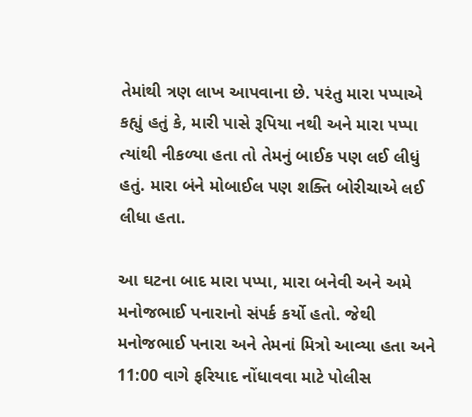તેમાંથી ત્રણ લાખ આપવાના છે. પરંતુ મારા પપ્પાએ કહ્યું હતું કે, મારી પાસે રૂપિયા નથી અને મારા પપ્પા ત્યાંથી નીકળ્યા હતા તો તેમનું બાઈક પણ લઈ લીધું હતું. મારા બંને મોબાઈલ પણ શક્તિ બોરીચાએ લઈ લીધા હતા.

આ ઘટના બાદ મારા પપ્પા, મારા બનેવી અને અમે મનોજભાઈ પનારાનો સંપર્ક કર્યો હતો. જેથી મનોજભાઈ પનારા અને તેમનાં મિત્રો આવ્યા હતા અને 11:00 વાગે ફરિયાદ નોંધાવવા માટે પોલીસ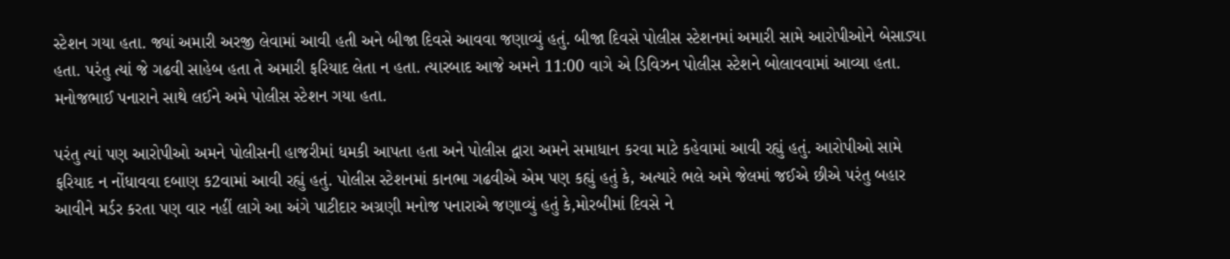સ્ટેશન ગયા હતા. જ્યાં અમારી અરજી લેવામાં આવી હતી અને બીજા દિવસે આવવા જણાવ્યું હતું. બીજા દિવસે પોલીસ સ્ટેશનમાં અમારી સામે આરોપીઓને બેસાડ્યા હતા. પરંતુ ત્યાં જે ગઢવી સાહેબ હતા તે અમારી ફરિયાદ લેતા ન હતા. ત્યારબાદ આજે અમને 11:00 વાગે એ ડિવિઝન પોલીસ સ્ટેશને બોલાવવામાં આવ્યા હતા. મનોજભાઈ પનારાને સાથે લઈને અમે પોલીસ સ્ટેશન ગયા હતા.

પરંતુ ત્યાં પણ આરોપીઓ અમને પોલીસની હાજરીમાં ધમકી આપતા હતા અને પોલીસ દ્વારા અમને સમાધાન કરવા માટે કહેવામાં આવી રહ્યું હતું. આરોપીઓ સામે ફરિયાદ ન નોંધાવવા દબાણ ક2વામાં આવી રહ્યું હતું. પોલીસ સ્ટેશનમાં કાનભા ગઢવીએ એમ પણ કહ્યું હતું કે, અત્યારે ભલે અમે જેલમાં જઈએ છીએ પરંતુ બહાર આવીને મર્ડર કરતા પણ વાર નહીં લાગે આ અંગે પાટીદાર અગ્રણી મનોજ પનારાએ જણાવ્યું હતું કે,મોરબીમાં દિવસે ને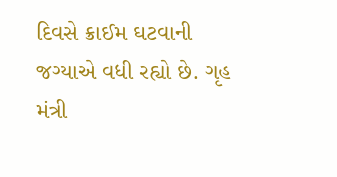દિવસે ક્રાઈમ ઘટવાની જગ્યાએ વધી રહ્યો છે. ગૃહ મંત્રી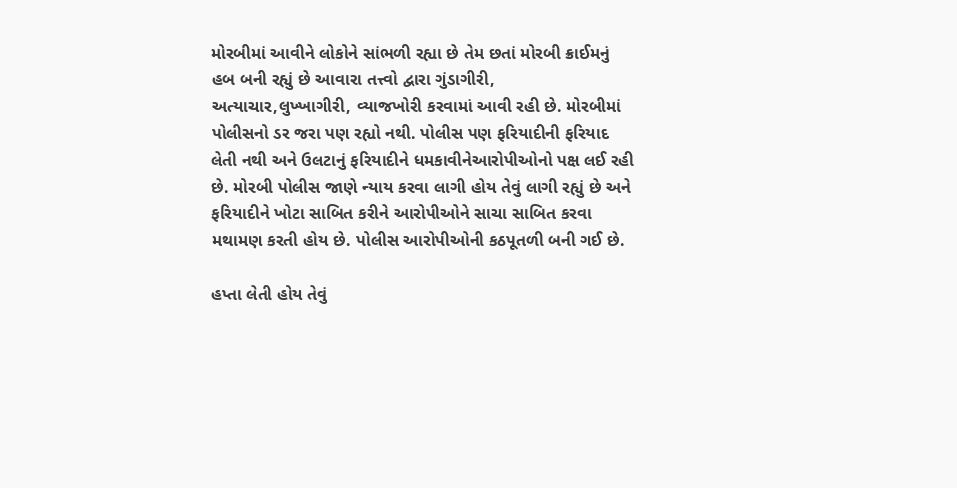મોરબીમાં આવીને લોકોને સાંભળી રહ્યા છે તેમ છતાં મોરબી ક્રાઈમનું હબ બની રહ્યું છે આવારા તત્ત્વો દ્વારા ગુંડાગીરી, અત્યાચાર,લુખ્ખાગીરી, વ્યાજખોરી કરવામાં આવી રહી છે. મોરબીમાં પોલીસનો ડર જરા પણ રહ્યો નથી. પોલીસ પણ ફરિયાદીની ફરિયાદ લેતી નથી અને ઉલટાનું ફરિયાદીને ધમકાવીનેઆરોપીઓનો પક્ષ લઈ રહી છે. મોરબી પોલીસ જાણે ન્યાય કરવા લાગી હોય તેવું લાગી રહ્યું છે અને ફરિયાદીને ખોટા સાબિત કરીને આરોપીઓને સાચા સાબિત કરવા મથામણ કરતી હોય છે. પોલીસ આરોપીઓની કઠપૂતળી બની ગઈ છે.

હપ્તા લેતી હોય તેવું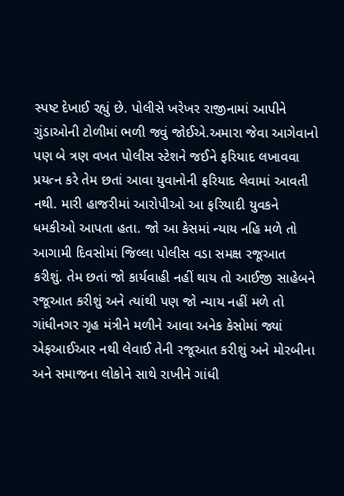સ્પષ્ટ દેખાઈ રહ્યું છે. પોલીસે ખરેખર રાજીનામાં આપીને ગુંડાઓની ટોળીમાં ભળી જવું જોઈએ.અમારા જેવા આગેવાનો પણ બે ત્રણ વખત પોલીસ સ્ટેશને જઈને ફરિયાદ લખાવવા પ્રયત્ન કરે તેમ છતાં આવા યુવાનોની ફરિયાદ લેવામાં આવતી નથી. મારી હાજરીમાં આરોપીઓ આ ફરિયાદી યુવકને ધમકીઓ આપતા હતા. જો આ કેસમાં ન્યાય નહિ મળે તો આગામી દિવસોમાં જિલ્લા પોલીસ વડા સમક્ષ રજૂઆત કરીશું. તેમ છતાં જો કાર્યવાહી નહીં થાય તો આઈજી સાહેબને રજૂઆત કરીશું અને ત્યાંથી પણ જો ન્યાય નહીં મળે તો ગાંધીનગર ગૃહ મંત્રીને મળીને આવા અનેક કેસોમાં જ્યાં એફઆઈઆર નથી લેવાઈ તેની રજૂઆત કરીશું અને મોરબીના અને સમાજના લોકોને સાથે રાખીને ગાંધી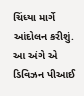ચિંધ્યા માર્ગે આંદોલન કરીશું. આ અંગે એ ડિવિઝન પીઆઈ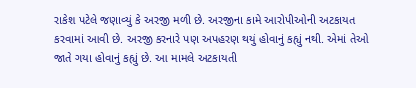રાકેશ પટેલે જણાવ્યું કે અરજી મળી છે. અરજીના કામે આરોપીઓની અટકાયત કરવામાં આવી છે. અરજી કરનારે પણ અપહરણ થયું હોવાનું કહ્યું નથી. એમાં તેઓ જાતે ગયા હોવાનું કહ્યું છે. આ મામલે અટકાયતી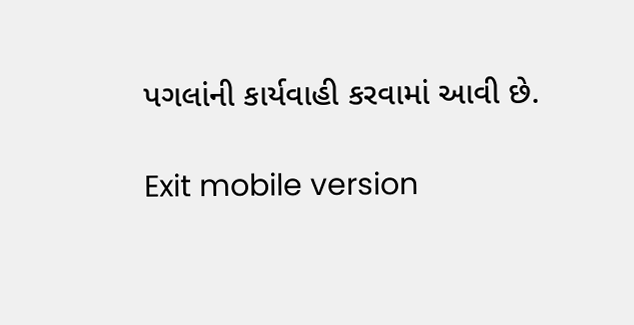પગલાંની કાર્યવાહી કરવામાં આવી છે.

Exit mobile version